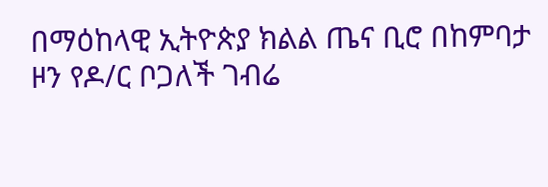በማዕከላዊ ኢትዮጵያ ክልል ጤና ቢሮ በከምባታ ዞን የዶ/ር ቦጋለች ገብሬ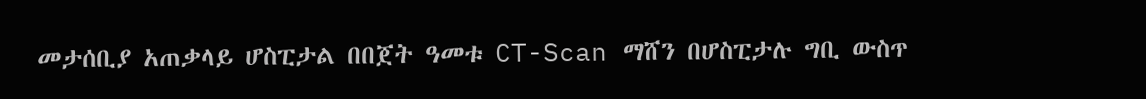መታሰቢያ አጠቃላይ ሆስፒታል በበጀት ዓመቱ CT-Scan ማሸን በሆስፒታሉ ግቢ ውስጥ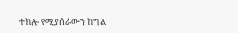ተክሎ የሚያሰራውን ከግል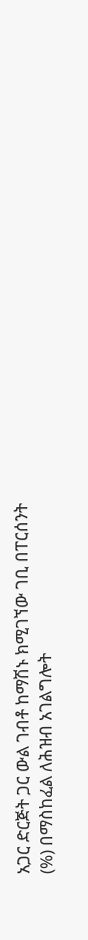አጋር ድርጅት ጋር ውል ገብቶ ከማሽኑ ክሚገኘው ገቢ በፐርሰንት (%) በማስከፈል ለሕዝብ አገልግሎት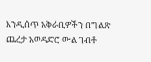እንዲሰጥ አቅራቢዎችን በግልጽ ጨረታ አወዳድሮ ውል ገብቶ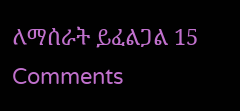ለማሰራት ይፈልጋል 15 Comments